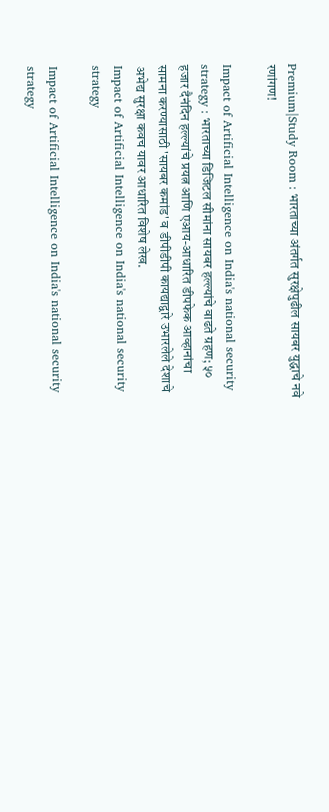Premium|Study Room : भारताच्या अंतर्गत सुरक्षेपुढील सायबर युद्धाचे नवे रणांगण!

Impact of Artificial Intelligence on India's national security strategy : भारताच्या डिजिटल सीमांना सायबर हल्ल्यांचे वाढते ग्रहण; ५० हजार दैनंदिन हल्ल्यांचे प्रयत्न आणि एआय-आधारित डीपफेक आव्हानांचा सामना करण्यासाठी 'सायबर कमांड' व डीपीडीपी कायद्याद्वारे उभारलेले देशाचे अभेद्य सुरक्षा कवच यावर आधारित विशेष लेख.
Impact of Artificial Intelligence on India's national security strategy

Impact of Artificial Intelligence on India's national security strategy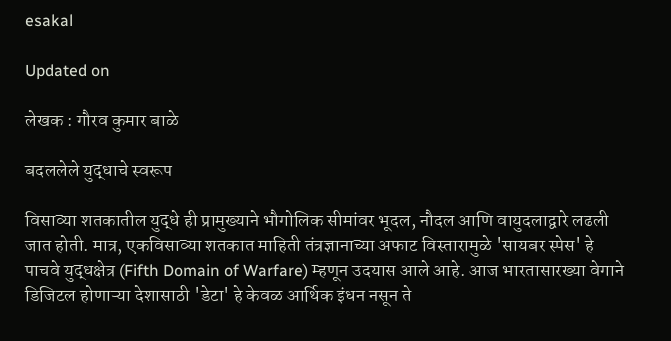esakal

Updated on

लेखक : गौरव कुमार बाळे

बदललेले युद्धाचे स्वरूप

विसाव्या शतकातील युद्धे ही प्रामुख्याने भौगोलिक सीमांवर भूदल, नौदल आणि वायुदलाद्वारे लढली जात होती. मात्र, एकविसाव्या शतकात माहिती तंत्रज्ञानाच्या अफाट विस्तारामुळे 'सायबर स्पेस' हे पाचवे युद्धक्षेत्र (Fifth Domain of Warfare) म्हणून उदयास आले आहे. आज भारतासारख्या वेगाने डिजिटल होणाऱ्या देशासाठी 'डेटा' हे केवळ आर्थिक इंधन नसून ते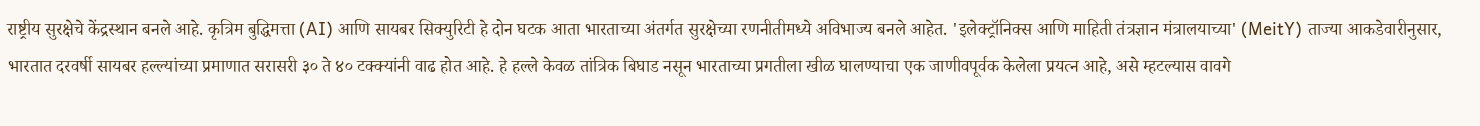राष्ट्रीय सुरक्षेचे केंद्रस्थान बनले आहे. कृत्रिम बुद्धिमत्ता (AI) आणि सायबर सिक्युरिटी हे दोन घटक आता भारताच्या अंतर्गत सुरक्षेच्या रणनीतीमध्ये अविभाज्य बनले आहेत. 'इलेक्ट्रॉनिक्स आणि माहिती तंत्रज्ञान मंत्रालयाच्या' (MeitY) ताज्या आकडेवारीनुसार, भारतात दरवर्षी सायबर हल्ल्यांच्या प्रमाणात सरासरी ३० ते ४० टक्क्यांनी वाढ होत आहे. हे हल्ले केवळ तांत्रिक बिघाड नसून भारताच्या प्रगतीला खीळ घालण्याचा एक जाणीवपूर्वक केलेला प्रयत्न आहे, असे म्हटल्यास वावगे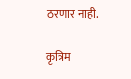ठरणार नाही.

कृत्रिम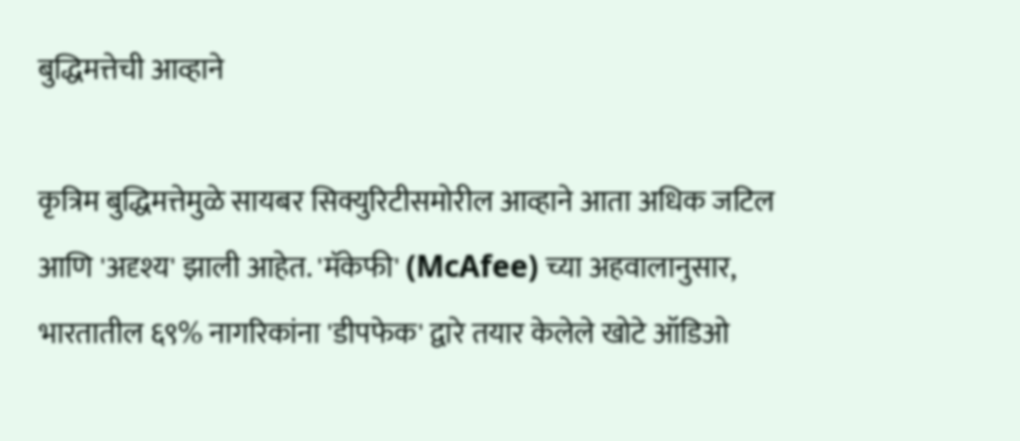बुद्धिमत्तेची आव्हाने

कृत्रिम बुद्धिमत्तेमुळे सायबर सिक्युरिटीसमोरील आव्हाने आता अधिक जटिल आणि 'अदृश्य' झाली आहेत. 'मॅकेफी' (McAfee) च्या अहवालानुसार, भारतातील ६९% नागरिकांना 'डीपफेक' द्वारे तयार केलेले खोटे ऑडिओ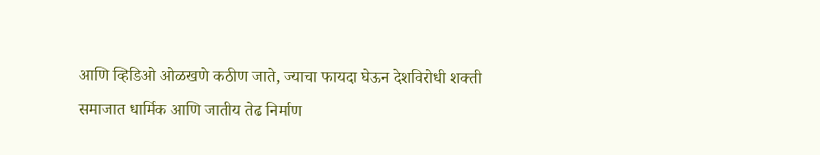आणि व्हिडिओ ओळखणे कठीण जाते, ज्याचा फायदा घेऊन देशविरोधी शक्ती समाजात धार्मिक आणि जातीय तेढ निर्माण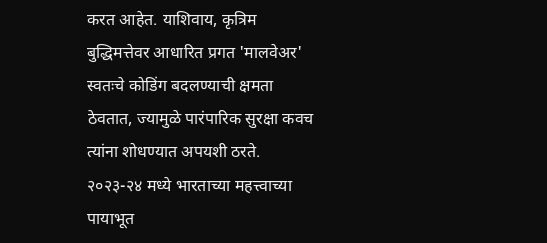करत आहेत. याशिवाय, कृत्रिम बुद्धिमत्तेवर आधारित प्रगत 'मालवेअर' स्वतःचे कोडिंग बदलण्याची क्षमता ठेवतात, ज्यामुळे पारंपारिक सुरक्षा कवच त्यांना शोधण्यात अपयशी ठरते. २०२३-२४ मध्ये भारताच्या महत्त्वाच्या पायाभूत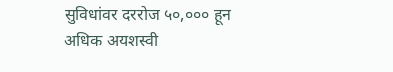सुविधांवर दररोज ५०,००० हून अधिक अयशस्वी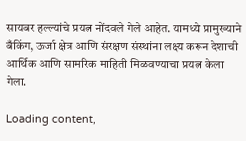सायबर हल्ल्यांचे प्रयत्न नोंदवले गेले आहेत. यामध्ये प्रामुख्याने बँकिंग, ऊर्जा क्षेत्र आणि संरक्षण संस्थांना लक्ष्य करून देशाची आर्थिक आणि सामरिक माहिती मिळवण्याचा प्रयत्न केला गेला.

Loading content,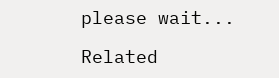please wait...

Related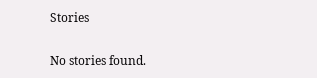Stories

No stories found.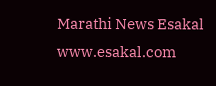Marathi News Esakal
www.esakal.com